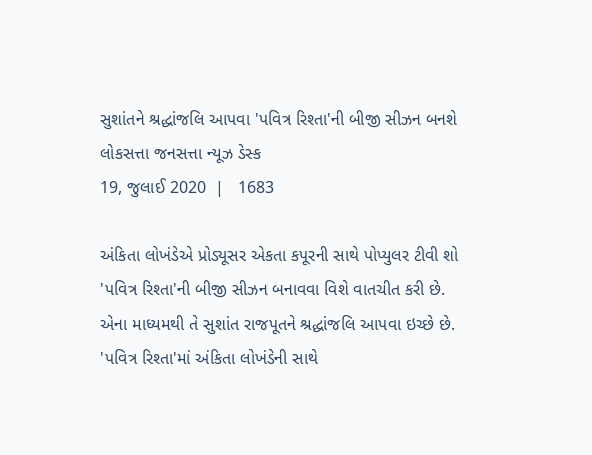સુશાંતને શ્રદ્ધાંજલિ આપવા 'પવિત્ર રિશ્તા'ની બીજી સીઝન બનશે
લોકસત્તા જનસત્તા ન્યૂઝ ડેસ્ક
19, જુલાઈ 2020  |   1683

અંકિતા લોખંડેએ પ્રોડ્યૂસર એકતા કપૂરની સાથે પોપ્યુલર ટીવી શો 'પવિત્ર રિશ્તા'ની બીજી સીઝન બનાવવા વિશે વાતચીત કરી છે. એના માધ્યમથી તે સુશાંત રાજપૂતને શ્રદ્ધાંજલિ આપવા ઇચ્છે છે. 'પવિત્ર રિશ્તા'માં અંકિતા લોખંડેની સાથે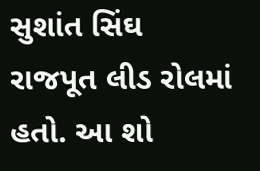સુશાંત સિંઘ રાજપૂત લીડ રોલમાં હતો. આ શો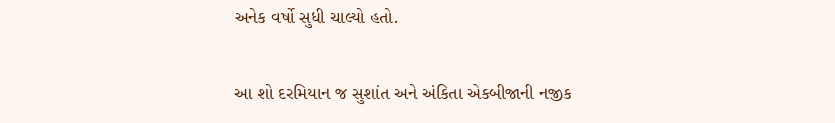અનેક વર્ષો સુધી ચાલ્યો હતો.

આ શો દરમિયાન જ સુશાંત અને અંકિતા એકબીજાની નજીક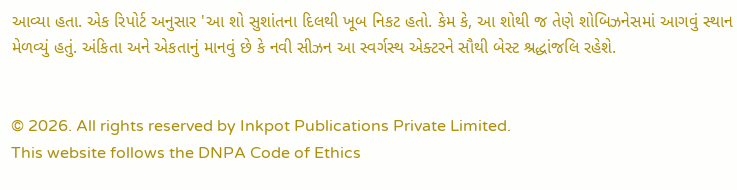આવ્યા હતા. એક રિપોર્ટ અનુસાર 'આ શો સુશાંતના દિલથી ખૂબ નિકટ હતો. કેમ કે, આ શોથી જ તેણે શોબિઝનેસમાં આગવું સ્થાન મેળવ્યું હતું. અંકિતા અને એકતાનું માનવું છે કે નવી સીઝન આ સ્વર્ગસ્થ એક્ટરને સૌથી બેસ્ટ શ્રદ્ધાંજલિ રહેશે.


© 2026. All rights reserved by Inkpot Publications Private Limited.
This website follows the DNPA Code of Ethics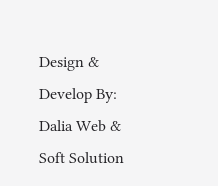Design & Develop By:
Dalia Web & Soft Solution